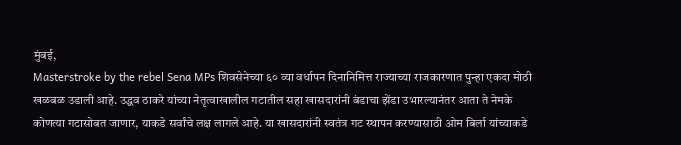मुंबई,
Masterstroke by the rebel Sena MPs शिवसेनेच्या ६० व्या वर्धापन दिनानिमित्त राज्याच्या राजकारणात पुन्हा एकदा मोठी खळबळ उडाली आहे. उद्धव ठाकरे यांच्या नेतृत्वाखालील गटातील सहा खासदारांनी बंडाचा झेंडा उभारल्यानंतर आता ते नेमके कोणत्या गटासोबत जाणार, याकडे सर्वांचे लक्ष लागले आहे. या खासदारांनी स्वतंत्र गट स्थापन करण्यासाठी ओम बिर्ला यांच्याकडे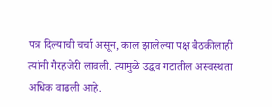पत्र दिल्याची चर्चा असून, काल झालेल्या पक्ष बैठकीलाही त्यांनी गैरहजेरी लावली. त्यामुळे उद्धव गटातील अस्वस्थता अधिक वाढली आहे.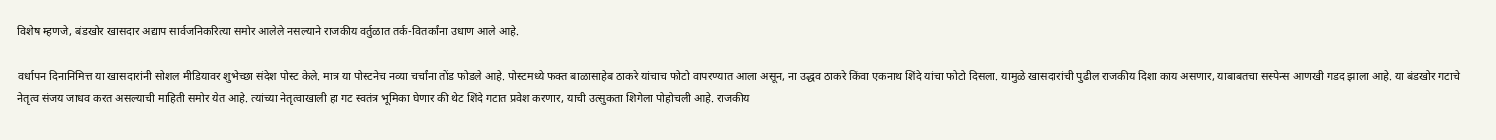विशेष म्हणजे, बंडखोर खासदार अद्याप सार्वजनिकरित्या समोर आलेले नसल्याने राजकीय वर्तुळात तर्क-वितर्कांना उधाण आले आहे.

वर्धापन दिनानिमित्त या खासदारांनी सोशल मीडियावर शुभेच्छा संदेश पोस्ट केले. मात्र या पोस्टनेच नव्या चर्चांना तोंड फोडले आहे. पोस्टमध्ये फक्त बाळासाहेब ठाकरे यांचाच फोटो वापरण्यात आला असून, ना उद्धव ठाकरे किंवा एकनाथ शिंदे यांचा फोटो दिसला. यामुळे खासदारांची पुढील राजकीय दिशा काय असणार, याबाबतचा सस्पेन्स आणखी गडद झाला आहे. या बंडखोर गटाचे नेतृत्व संजय जाधव करत असल्याची माहिती समोर येत आहे. त्यांच्या नेतृत्वाखाली हा गट स्वतंत्र भूमिका घेणार की थेट शिंदे गटात प्रवेश करणार, याची उत्सुकता शिगेला पोहोचली आहे. राजकीय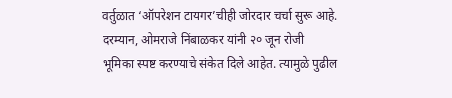वर्तुळात ‘ऑपरेशन टायगर’चीही जोरदार चर्चा सुरू आहे.
दरम्यान, ओमराजे निंबाळकर यांनी २० जून रोजी भूमिका स्पष्ट करण्याचे संकेत दिले आहेत. त्यामुळे पुढील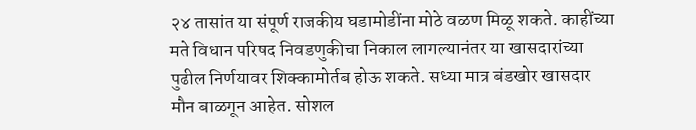२४ तासांत या संपूर्ण राजकीय घडामोडींना मोठे वळण मिळू शकते. काहींच्या मते विधान परिषद निवडणुकीचा निकाल लागल्यानंतर या खासदारांच्या पुढील निर्णयावर शिक्कामोर्तब होऊ शकते. सध्या मात्र बंडखोर खासदार मौन बाळगून आहेत. सोशल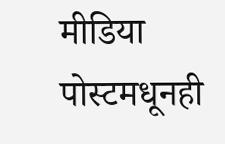मीडिया पोस्टमधूनही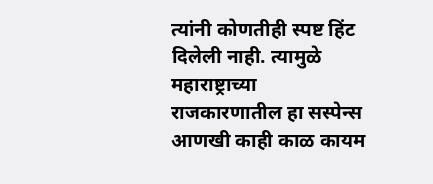त्यांनी कोणतीही स्पष्ट हिंट दिलेली नाही. त्यामुळे महाराष्ट्राच्या राजकारणातील हा सस्पेन्स आणखी काही काळ कायम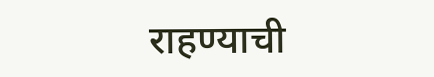राहण्याची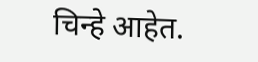चिन्हे आहेत.